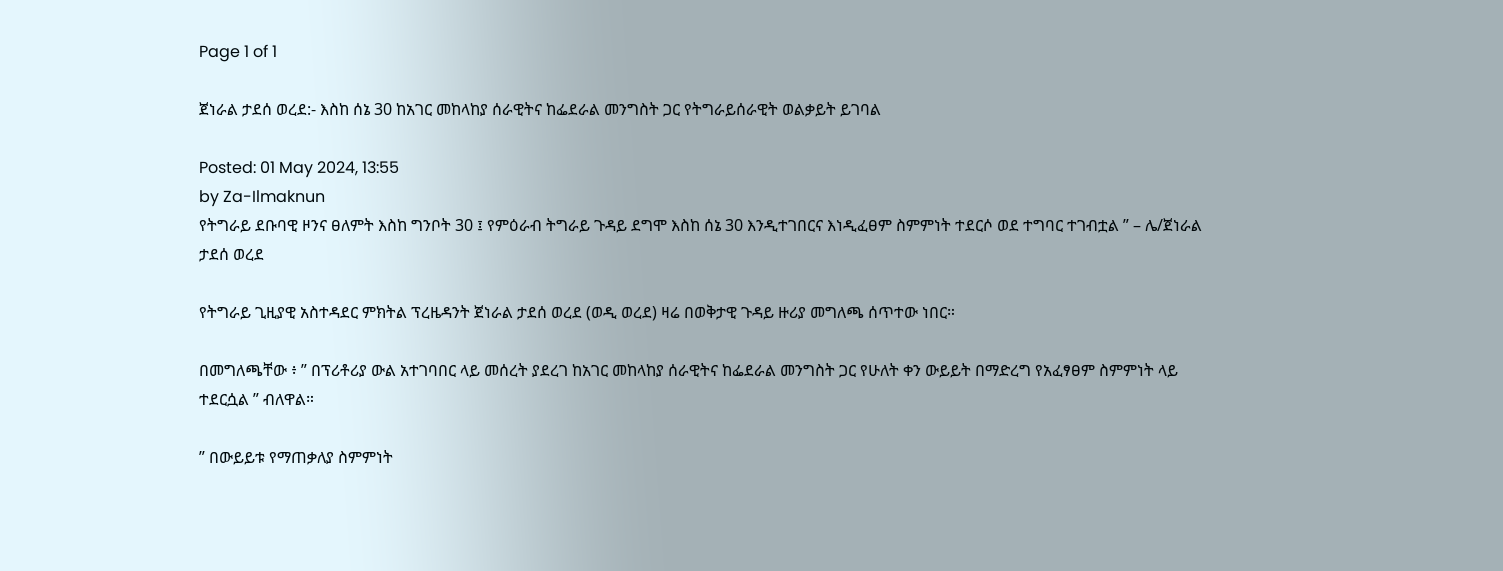Page 1 of 1

ጀነራል ታደሰ ወረደ:- እስከ ሰኔ 30 ከአገር መከላከያ ሰራዊትና ከፌደራል መንግስት ጋር የትግራይሰራዊት ወልቃይት ይገባል

Posted: 01 May 2024, 13:55
by Za-Ilmaknun
የትግራይ ደቡባዊ ዞንና ፀለምት እስከ ግንቦት 30 ፤ የምዕራብ ትግራይ ጉዳይ ደግሞ እስከ ሰኔ 30 እንዲተገበርና እነዲፈፀም ስምምነት ተደርሶ ወደ ተግባር ተገብቷል ” – ሌ/ጀነራል ታደሰ ወረደ

የትግራይ ጊዚያዊ አስተዳደር ምክትል ፕረዜዳንት ጀነራል ታደሰ ወረደ (ወዲ ወረደ) ዛሬ በወቅታዊ ጉዳይ ዙሪያ መግለጫ ሰጥተው ነበር።

በመግለጫቸው ፥ ” በፕሪቶሪያ ውል አተገባበር ላይ መሰረት ያደረገ ከአገር መከላከያ ሰራዊትና ከፌደራል መንግስት ጋር የሁለት ቀን ውይይት በማድረግ የአፈፃፀም ስምምነት ላይ ተደርሷል ” ብለዋል።

” በውይይቱ የማጠቃለያ ስምምነት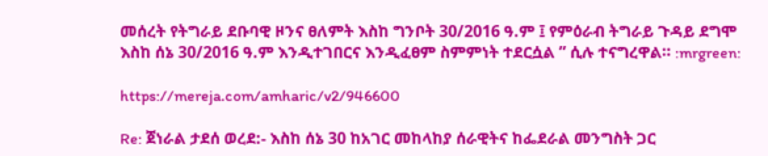መሰረት የትግራይ ደቡባዊ ዞንና ፀለምት እስከ ግንቦት 30/2016 ዓ.ም ፤ የምዕራብ ትግራይ ጉዳይ ደግሞ እስከ ሰኔ 30/2016 ዓ.ም እንዲተገበርና እንዲፈፀም ስምምነት ተደርሷል ” ሲሉ ተናግረዋል። :mrgreen:

https://mereja.com/amharic/v2/946600

Re: ጀነራል ታደሰ ወረደ:- እስከ ሰኔ 30 ከአገር መከላከያ ሰራዊትና ከፌደራል መንግስት ጋር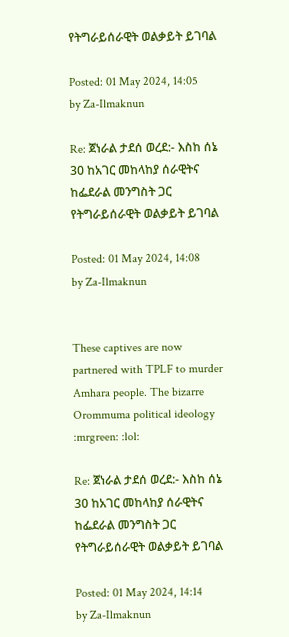የትግራይሰራዊት ወልቃይት ይገባል

Posted: 01 May 2024, 14:05
by Za-Ilmaknun

Re: ጀነራል ታደሰ ወረደ:- እስከ ሰኔ 30 ከአገር መከላከያ ሰራዊትና ከፌደራል መንግስት ጋር የትግራይሰራዊት ወልቃይት ይገባል

Posted: 01 May 2024, 14:08
by Za-Ilmaknun


These captives are now partnered with TPLF to murder Amhara people. The bizarre Orommuma political ideology :mrgreen: :lol:

Re: ጀነራል ታደሰ ወረደ:- እስከ ሰኔ 30 ከአገር መከላከያ ሰራዊትና ከፌደራል መንግስት ጋር የትግራይሰራዊት ወልቃይት ይገባል

Posted: 01 May 2024, 14:14
by Za-Ilmaknun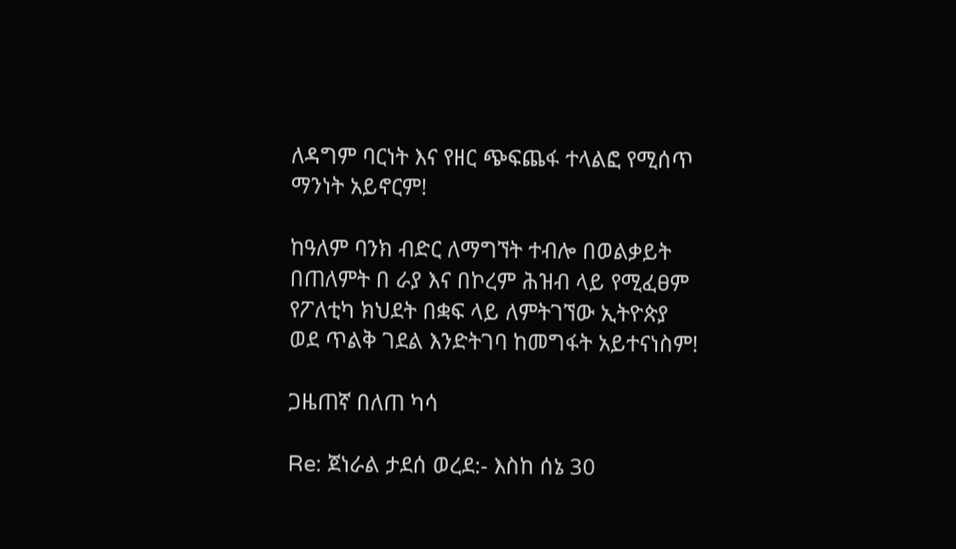ለዳግም ባርነት እና የዘር ጭፍጨፋ ተላልፎ የሚሰጥ ማንነት አይኖርም!

ከዓለም ባንክ ብድር ለማግኘት ተብሎ በወልቃይት በጠለምት በ ራያ እና በኮረም ሕዝብ ላይ የሚፈፀም የፖለቲካ ክህደት በቋፍ ላይ ለምትገኘው ኢትዮጵያ ወደ ጥልቅ ገደል እንድትገባ ከመግፋት አይተናነስም!

ጋዜጠኛ በለጠ ካሳ

Re: ጀነራል ታደሰ ወረደ:- እስከ ሰኔ 30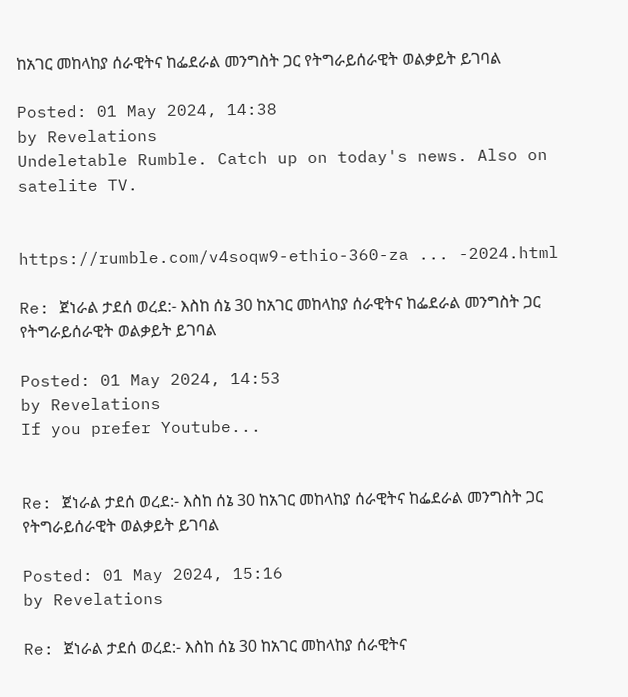ከአገር መከላከያ ሰራዊትና ከፌደራል መንግስት ጋር የትግራይሰራዊት ወልቃይት ይገባል

Posted: 01 May 2024, 14:38
by Revelations
Undeletable Rumble. Catch up on today's news. Also on satelite TV.


https://rumble.com/v4soqw9-ethio-360-za ... -2024.html

Re: ጀነራል ታደሰ ወረደ:- እስከ ሰኔ 30 ከአገር መከላከያ ሰራዊትና ከፌደራል መንግስት ጋር የትግራይሰራዊት ወልቃይት ይገባል

Posted: 01 May 2024, 14:53
by Revelations
If you prefer Youtube...


Re: ጀነራል ታደሰ ወረደ:- እስከ ሰኔ 30 ከአገር መከላከያ ሰራዊትና ከፌደራል መንግስት ጋር የትግራይሰራዊት ወልቃይት ይገባል

Posted: 01 May 2024, 15:16
by Revelations

Re: ጀነራል ታደሰ ወረደ:- እስከ ሰኔ 30 ከአገር መከላከያ ሰራዊትና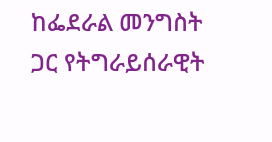ከፌደራል መንግስት ጋር የትግራይሰራዊት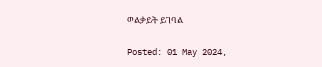ወልቃይት ይገባል

Posted: 01 May 2024,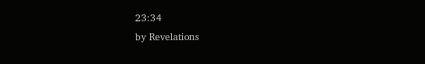23:34
by Revelations